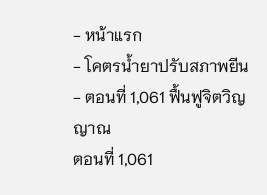- หน้าแรก
- โคตรน้ำยาปรับสภาพยีน
- ตอนที่ 1,061 ฟื้นฟูจิตวิญญาณ
ตอนที่ 1,061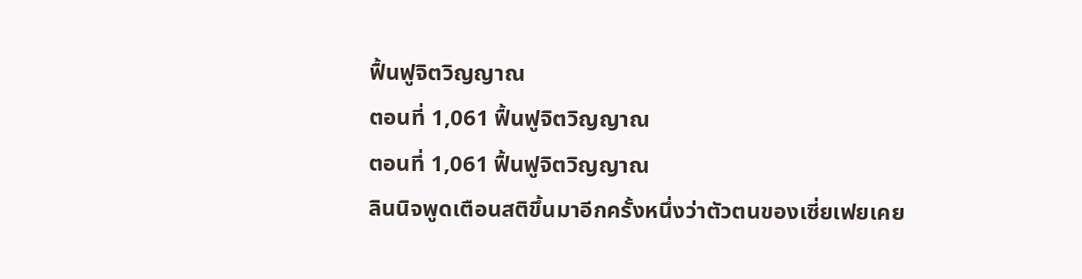ฟื้นฟูจิตวิญญาณ
ตอนที่ 1,061 ฟื้นฟูจิตวิญญาณ
ตอนที่ 1,061 ฟื้นฟูจิตวิญญาณ
ลินนิจพูดเตือนสติขึ้นมาอีกครั้งหนึ่งว่าตัวตนของเซี่ยเฟยเคย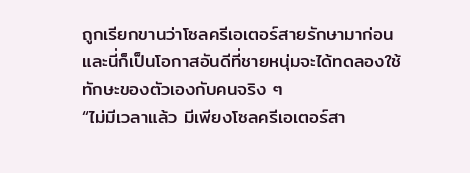ถูกเรียกขานว่าโซลครีเอเตอร์สายรักษามาก่อน และนี่ก็เป็นโอกาสอันดีที่ชายหนุ่มจะได้ทดลองใช้ทักษะของตัวเองกับคนจริง ๆ
“ไม่มีเวลาแล้ว มีเพียงโซลครีเอเตอร์สา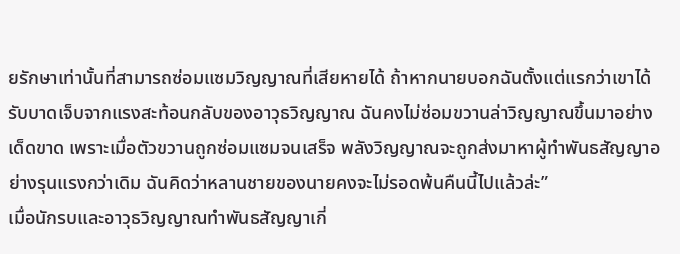ยรักษาเท่านั้นที่สามารถซ่อมแซมวิญญาณที่เสียหายได้ ถ้าหากนายบอกฉันตั้งแต่แรกว่าเขาได้รับบาดเจ็บจากแรงสะท้อนกลับของอาวุธวิญญาณ ฉันคงไม่ซ่อมขวานล่าวิญญาณขึ้นมาอย่างเด็ดขาด เพราะเมื่อตัวขวานถูกซ่อมแซมจนเสร็จ พลังวิญญาณจะถูกส่งมาหาผู้ทำพันธสัญญาอย่างรุนแรงกว่าเดิม ฉันคิดว่าหลานชายของนายคงจะไม่รอดพ้นคืนนี้ไปแล้วล่ะ”
เมื่อนักรบและอาวุธวิญญาณทำพันธสัญญาเกี่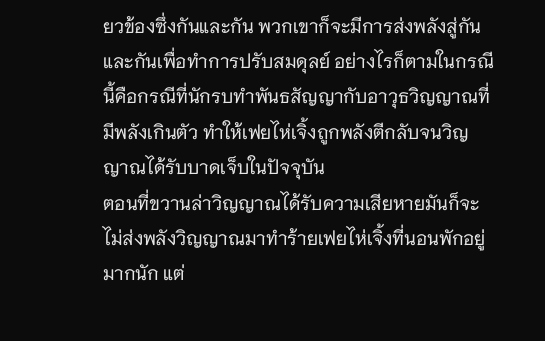ยวข้องซึ่งกันและกัน พวกเขาก็จะมีการส่งพลังสู่กันและกันเพื่อทำการปรับสมดุลย์ อย่างไรก็ตามในกรณีนี้คือกรณีที่นักรบทำพันธสัญญากับอาวุธวิญญาณที่มีพลังเกินตัว ทำให้เฟยไห่เจิ้งถูกพลังตีกลับจนวิญญาณได้รับบาดเจ็บในปัจจุบัน
ตอนที่ขวานล่าวิญญาณได้รับความเสียหายมันก็จะไม่ส่งพลังวิญญาณมาทำร้ายเฟยไห่เจิ้งที่นอนพักอยู่มากนัก แต่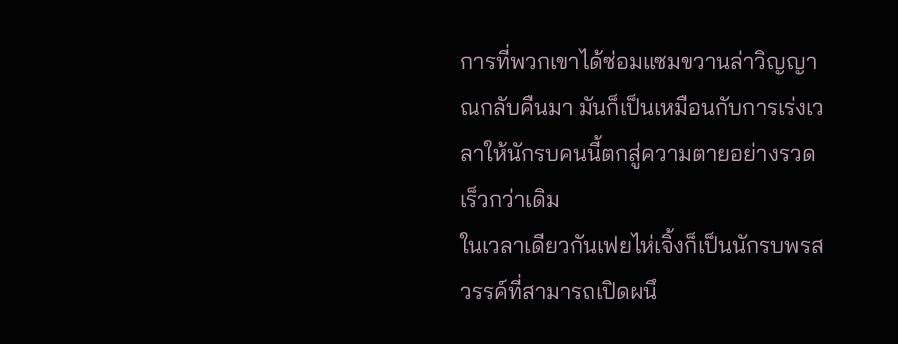การที่พวกเขาได้ซ่อมแซมขวานล่าวิญญาณกลับคืนมา มันก็เป็นเหมือนกับการเร่งเวลาให้นักรบคนนี้ตกสู่ความตายอย่างรวดเร็วกว่าเดิม
ในเวลาเดียวกันเฟยไห่เจิ้งก็เป็นนักรบพรสวรรค์ที่สามารถเปิดผนึ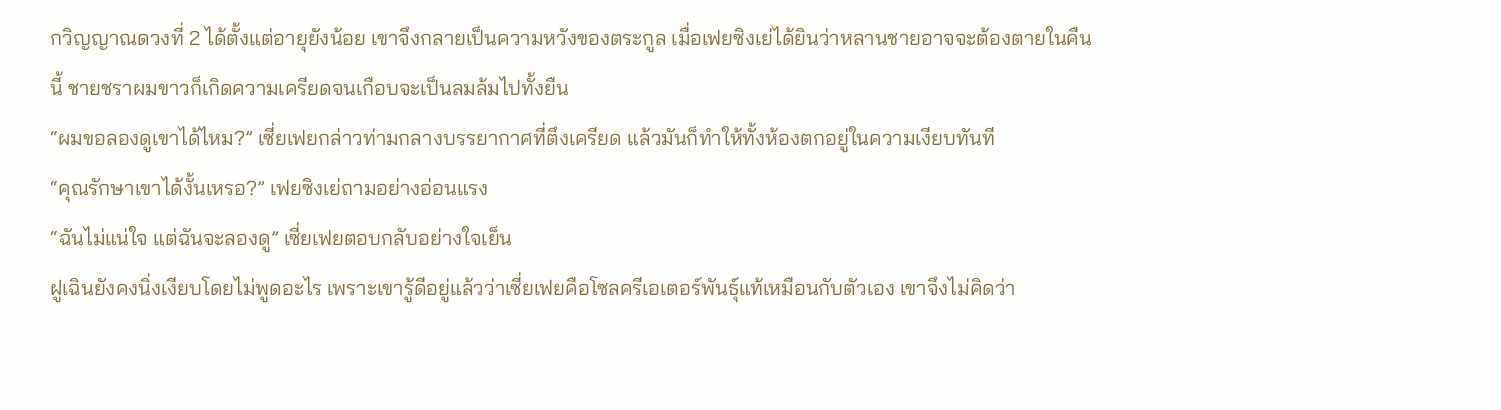กวิญญาณดวงที่ 2 ได้ตั้งแต่อายุยังน้อย เขาจึงกลายเป็นความหวังของตระกูล เมื่อเฟยซิงเย่ได้ยินว่าหลานชายอาจจะต้องตายในคืนนี้ ชายชราผมขาวก็เกิดความเครียดจนเกือบจะเป็นลมล้มไปทั้งยืน
“ผมขอลองดูเขาได้ไหม?” เซี่ยเฟยกล่าวท่ามกลางบรรยากาศที่ตึงเครียด แล้วมันก็ทำให้ทั้งห้องตกอยู่ในความเงียบทันที
“คุณรักษาเขาได้งั้นเหรอ?” เฟยซิงเย่ถามอย่างอ่อนแรง
“ฉันไม่แน่ใจ แต่ฉันจะลองดู” เซี่ยเฟยตอบกลับอย่างใจเย็น
ฝูเฉินยังคงนิ่งเงียบโดยไม่พูดอะไร เพราะเขารู้ดีอยู่แล้วว่าเซี่ยเฟยคือโซลครีเอเตอร์พันธุ์แท้เหมือนกับตัวเอง เขาจึงไม่คิดว่า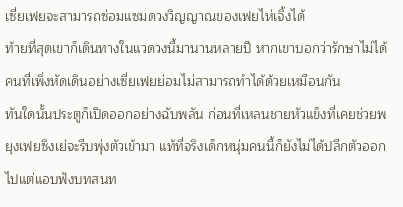เซี่ยเฟยจะสามารถซ่อมแซมดวงวิญญาณของเฟยไห่เจิ้งได้
ท้ายที่สุดเขาก็เดินทางในแวดวงนี้มานานหลายปี หากเขาบอกว่ารักษาไม่ได้คนที่เพิ่งหัดเดินอย่างเซี่ยเฟยย่อมไม่สามารถทำได้ด้วยเหมือนกัน
ทันใดนั้นประตูก็เปิดออกอย่างฉับพลัน ก่อนที่เหลนชายหัวแข็งที่เคยช่วยพยุงเฟยซิงเย่จะรีบพุ่งตัวเข้ามา แท้ที่จริงเด็กหนุ่มคนนี้ก็ยังไม่ได้ปลีกตัวออกไปแต่แอบฟังบทสนท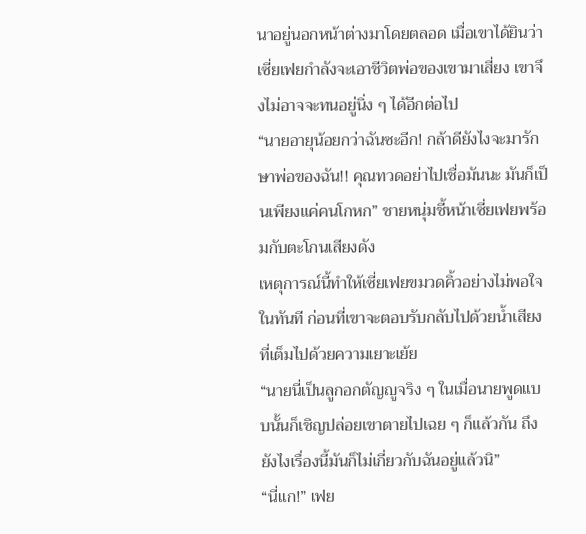นาอยู่นอกหน้าต่างมาโดยตลอด เมื่อเขาได้ยินว่าเซี่ยเฟยกำลังจะเอาชีวิตพ่อของเขามาเสี่ยง เขาจึงไม่อาจจะทนอยู่นิ่ง ๆ ได้อีกต่อไป
“นายอายุน้อยกว่าฉันซะอีก! กล้าดียังไงจะมารักษาพ่อของฉัน!! คุณทวดอย่าไปเชื่อมันนะ มันก็เป็นเพียงแค่คนโกหก” ชายหนุ่มชี้หน้าเซี่ยเฟยพร้อมกับตะโกนเสียงดัง
เหตุการณ์นี้ทำให้เซี่ยเฟยขมวดคิ้วอย่างไม่พอใจในทันที ก่อนที่เขาจะตอบรับกลับไปด้วยน้ำเสียงที่เต็มไปด้วยความเยาะเย้ย
“นายนี่เป็นลูกอกตัญญูจริง ๆ ในเมื่อนายพูดแบบนั้นก็เชิญปล่อยเขาตายไปเฉย ๆ ก็แล้วกัน ถึงยังไงเรื่องนี้มันก็ไม่เกี่ยวกับฉันอยู่แล้วนิ”
“นี่แก!” เฟย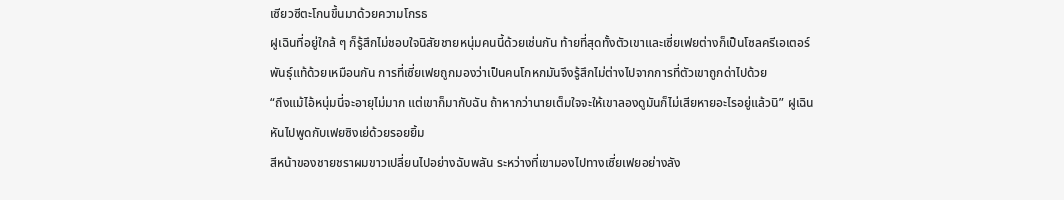เซียวซีตะโกนขึ้นมาด้วยความโกรธ
ฝูเฉินที่อยู่ใกล้ ๆ ก็รู้สึกไม่ชอบใจนิสัยชายหนุ่มคนนี้ด้วยเช่นกัน ท้ายที่สุดทั้งตัวเขาและเซี่ยเฟยต่างก็เป็นโซลครีเอเตอร์พันธุ์แท้ด้วยเหมือนกัน การที่เซี่ยเฟยถูกมองว่าเป็นคนโกหกมันจึงรู้สึกไม่ต่างไปจากการที่ตัวเขาถูกด่าไปด้วย
“ถึงแม้ไอ้หนุ่มนี่จะอายุไม่มาก แต่เขาก็มากับฉัน ถ้าหากว่านายเต็มใจจะให้เขาลองดูมันก็ไม่เสียหายอะไรอยู่แล้วนิ” ฝูเฉินหันไปพูดกับเฟยซิงเย่ด้วยรอยยิ้ม
สีหน้าของชายชราผมขาวเปลี่ยนไปอย่างฉับพลัน ระหว่างที่เขามองไปทางเซี่ยเฟยอย่างลัง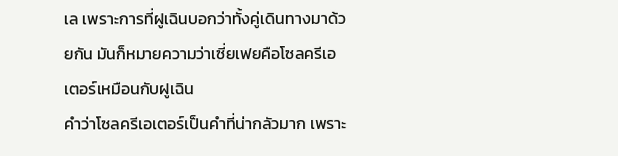เล เพราะการที่ฝูเฉินบอกว่าทั้งคู่เดินทางมาด้วยกัน มันก็หมายความว่าเซี่ยเฟยคือโซลครีเอเตอร์เหมือนกับฝูเฉิน
คำว่าโซลครีเอเตอร์เป็นคำที่น่ากลัวมาก เพราะ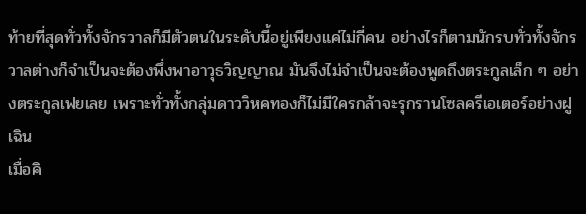ท้ายที่สุดทั่วทั้งจักรวาลก็มีตัวตนในระดับนี้อยู่เพียงแค่ไม่กี่คน อย่างไรก็ตามนักรบทั่วทั้งจักรวาลต่างก็จำเป็นจะต้องพึ่งพาอาวุธวิญญาณ มันจึงไม่จำเป็นจะต้องพูดถึงตระกูลเล็ก ๆ อย่างตระกูลเฟยเลย เพราะทั่วทั้งกลุ่มดาววิหคทองก็ไม่มีใครกล้าจะรุกรานโซลครีเอเตอร์อย่างฝูเฉิน
เมื่อคิ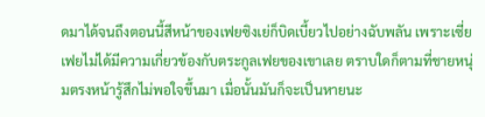ดมาได้จนถึงตอนนี้สีหน้าของเฟยซิงเย่ก็บิดเบี้ยวไปอย่างฉับพลัน เพราะเซี่ยเฟยไม่ได้มีความเกี่ยวข้องกับตระกูลเฟยของเขาเลย ตราบใดก็ตามที่ชายหนุ่มตรงหน้ารู้สึกไม่พอใจขึ้นมา เมื่อนั้นมันก็จะเป็นหายนะ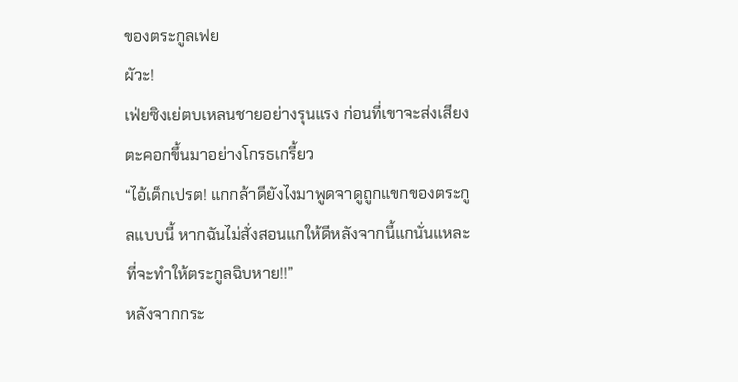ของตระกูลเฟย
ผัวะ!
เฟ่ยซิงเย่ตบเหลนชายอย่างรุนแรง ก่อนที่เขาจะส่งเสียงตะคอกขึ้นมาอย่างโกรธเกรี้ยว
“ไอ้เด็กเปรต! แกกล้าดียังไงมาพูดจาดูถูกแขกของตระกูลแบบนี้ หากฉันไม่สั่งสอนแกให้ดีหลังจากนี้แกนั่นแหละที่จะทำให้ตระกูลฉิบหาย!!”
หลังจากกระ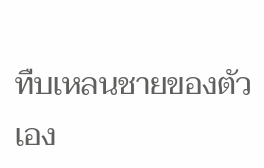ทืบเหลนชายของตัวเอง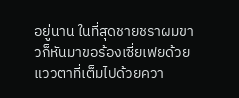อยู่นาน ในที่สุดชายชราผมขาวก็หันมาขอร้องเซี่ยเฟยด้วยแววตาที่เต็มไปด้วยควา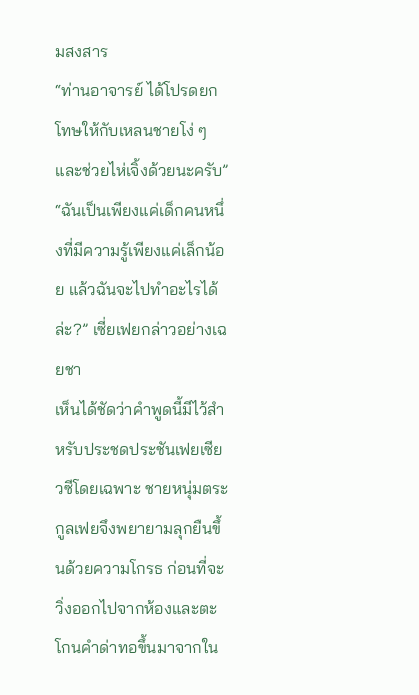มสงสาร
“ท่านอาจารย์ ได้โปรดยกโทษให้กับเหลนชายโง่ ๆ และช่วยไห่เจิ้งด้วยนะครับ”
“ฉันเป็นเพียงแค่เด็กคนหนึ่งที่มีความรู้เพียงแค่เล็กน้อย แล้วฉันจะไปทำอะไรได้ล่ะ?” เซี่ยเฟยกล่าวอย่างเฉยชา
เห็นได้ชัดว่าคำพูดนี้มีไว้สำหรับประชดประชันเฟยเซียวซีโดยเฉพาะ ชายหนุ่มตระกูลเฟยจึงพยายามลุกยืนขึ้นด้วยความโกรธ ก่อนที่จะวิ่งออกไปจากห้องและตะโกนคำด่าทอขึ้นมาจากใน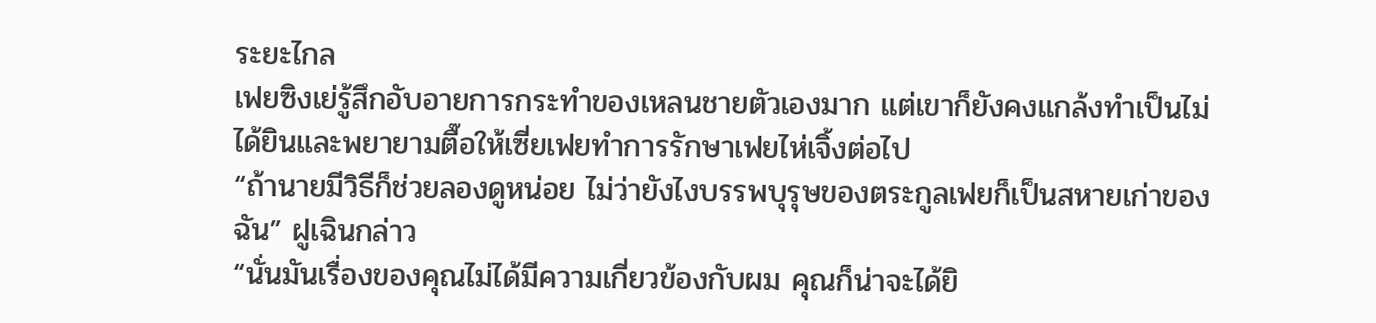ระยะไกล
เฟยซิงเย่รู้สึกอับอายการกระทำของเหลนชายตัวเองมาก แต่เขาก็ยังคงแกล้งทำเป็นไม่ได้ยินและพยายามตื๊อให้เซี่ยเฟยทำการรักษาเฟยไห่เจิ้งต่อไป
“ถ้านายมีวิธีก็ช่วยลองดูหน่อย ไม่ว่ายังไงบรรพบุรุษของตระกูลเฟยก็เป็นสหายเก่าของฉัน” ฝูเฉินกล่าว
“นั่นมันเรื่องของคุณไม่ได้มีความเกี่ยวข้องกับผม คุณก็น่าจะได้ยิ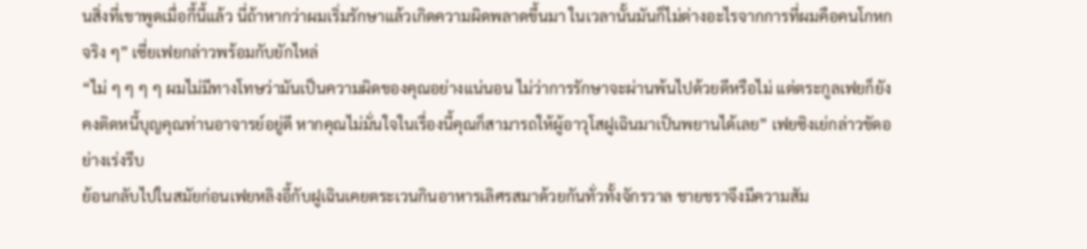นสิ่งที่เขาพูดเมื่อกี้นี้แล้ว นี่ถ้าหากว่าผมเริ่มรักษาแล้วเกิดความผิดพลาดขึ้นมา ในเวลานั้นมันก็ไม่ต่างอะไรจากการที่ผมคือคนโกหกจริง ๆ” เซี่ยเฟยกล่าวพร้อมกับยักไหล่
“ไม่ ๆ ๆ ๆ ๆ ผมไม่มีทางโทษว่ามันเป็นความผิดของคุณอย่างแน่นอน ไม่ว่าการรักษาจะผ่านพ้นไปด้วยดีหรือไม่ แต่ตระกูลเฟยก็ยังคงติดหนี้บุญคุณท่านอาจารย์อยู่ดี หากคุณไม่มั่นใจในเรื่องนี้คุณก็สามารถให้ผู้อาวุโสฝูเฉินมาเป็นพยานได้เลย” เฟยซิงเย่กล่าวขัดอย่างเร่งรีบ
ย้อนกลับไปในสมัยก่อนเฟยหลิงอี้กับฝูเฉินเคยตระเวนกินอาหารเลิศรสมาด้วยกันทั่วทั้งจักรวาล ชายชราจึงมีความสัม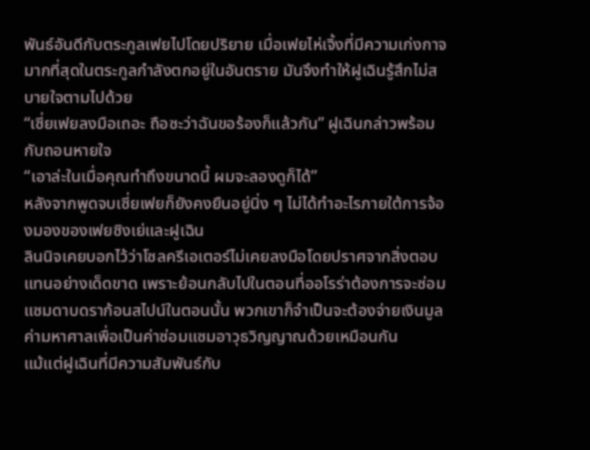พันธ์อันดีกับตระกูลเฟยไปโดยปริยาย เมื่อเฟยไห่เจิ้งที่มีความเก่งกาจมากที่สุดในตระกูลกำลังตกอยู่ในอันตราย มันจึงทำให้ฝูเฉินรู้สึกไม่สบายใจตามไปด้วย
“เซี่ยเฟยลงมือเถอะ ถือซะว่าฉันขอร้องก็แล้วกัน” ฝูเฉินกล่าวพร้อมกับถอนหายใจ
“เอาล่ะในเมื่อคุณทำถึงขนาดนี้ ผมจะลองดูก็ได้”
หลังจากพูดจบเซี่ยเฟยก็ยังคงยืนอยู่นิ่ง ๆ ไม่ได้ทำอะไรภายใต้การจ้องมองของเฟยซิงเย่และฝูเฉิน
ลินนิจเคยบอกไว้ว่าโซลครีเอเตอร์ไม่เคยลงมือโดยปราศจากสิ่งตอบแทนอย่างเด็ดขาด เพราะย้อนกลับไปในตอนที่ออโรร่าต้องการจะซ่อมแซมดาบดราก้อนสไปน์ในตอนนั้น พวกเขาก็จำเป็นจะต้องจ่ายเงินมูลค่ามหาศาลเพื่อเป็นค่าซ่อมแซมอาวุธวิญญาณด้วยเหมือนกัน
แม้แต่ฝูเฉินที่มีความสัมพันธ์กับ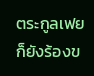ตระกูลเฟยก็ยังร้องข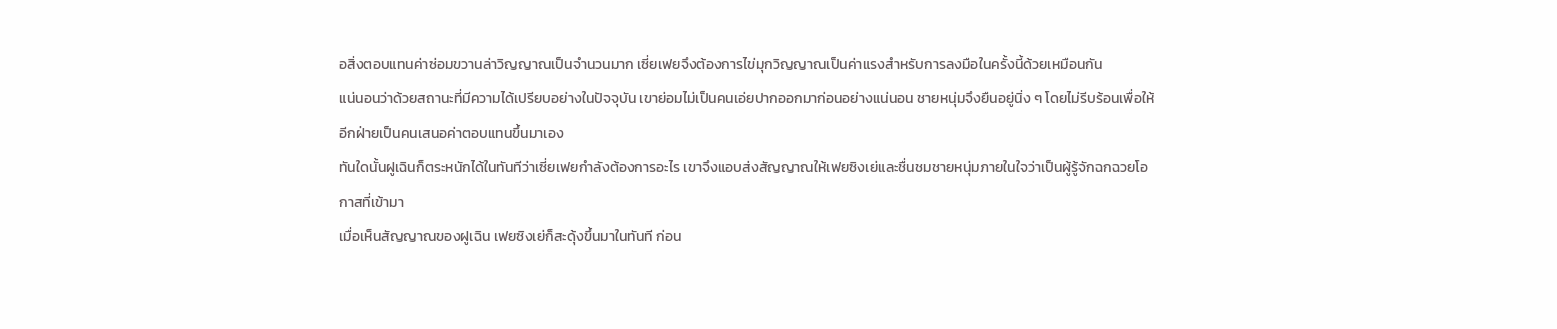อสิ่งตอบแทนค่าซ่อมขวานล่าวิญญาณเป็นจำนวนมาก เซี่ยเฟยจึงต้องการไข่มุกวิญญาณเป็นค่าแรงสำหรับการลงมือในครั้งนี้ด้วยเหมือนกัน
แน่นอนว่าด้วยสถานะที่มีความได้เปรียบอย่างในปัจจุบัน เขาย่อมไม่เป็นคนเอ่ยปากออกมาก่อนอย่างแน่นอน ชายหนุ่มจึงยืนอยู่นิ่ง ๆ โดยไม่รีบร้อนเพื่อให้อีกฝ่ายเป็นคนเสนอค่าตอบแทนขึ้นมาเอง
ทันใดนั้นฝูเฉินก็ตระหนักได้ในทันทีว่าเซี่ยเฟยกำลังต้องการอะไร เขาจึงแอบส่งสัญญาณให้เฟยซิงเย่และชื่นชมชายหนุ่มภายในใจว่าเป็นผู้รู้จักฉกฉวยโอกาสที่เข้ามา
เมื่อเห็นสัญญาณของฝูเฉิน เฟยซิงเย่ก็สะดุ้งขึ้นมาในทันที ก่อน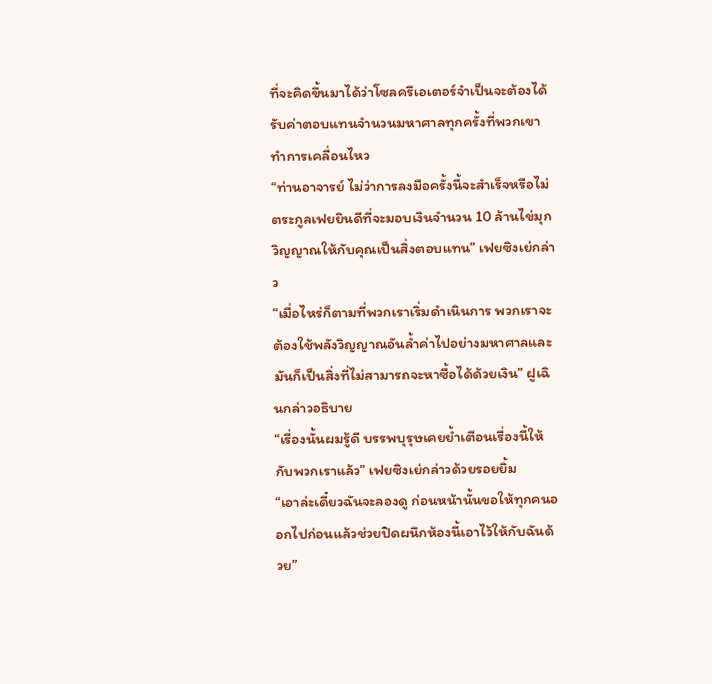ที่จะคิดขึ้นมาได้ว่าโซลครีเอเตอร์จำเป็นจะต้องได้รับค่าตอบแทนจำนวนมหาศาลทุกครั้งที่พวกเขาทำการเคลื่อนไหว
“ท่านอาจารย์ ไม่ว่าการลงมือครั้งนี้จะสำเร็จหรือไม่ ตระกูลเฟยยินดีที่จะมอบเงินจำนวน 10 ล้านไข่มุกวิญญาณให้กับคุณเป็นสิ่งตอบแทน” เฟยซิงเย่กล่าว
“เมื่อไหร่ก็ตามที่พวกเราเริ่มดำเนินการ พวกเราจะต้องใช้พลังวิญญาณอันล้ำค่าไปอย่างมหาศาลและมันก็เป็นสิ่งที่ไม่สามารถจะหาซื้อได้ด้วยเงิน” ฝูเฉินกล่าวอธิบาย
“เรื่องนั้นผมรู้ดี บรรพบุรุษเคยย้ำเตือนเรื่องนี้ให้กับพวกเราแล้ว” เฟยซิงเย่กล่าวด้วยรอยยิ้ม
“เอาล่ะเดี๋ยวฉันจะลองดู ก่อนหน้านั้นขอให้ทุกคนออกไปก่อนแล้วช่วยปิดผนึกห้องนี้เอาไว้ให้กับฉันด้วย”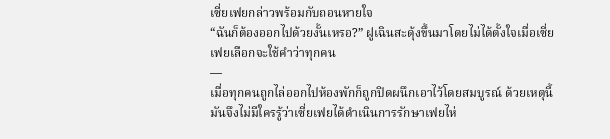เซี่ยเฟยกล่าวพร้อมกับถอนหายใจ
“ฉันก็ต้องออกไปด้วยงั้นเหรอ?” ฝูเฉินสะดุ้งขึ้นมาโดยไม่ได้ตั้งใจเมื่อเซี่ยเฟยเลือกจะใช้คำว่าทุกคน
—
เมื่อทุกคนถูกไล่ออกไปห้องพักก็ถูกปิดผนึกเอาไว้โดยสมบูรณ์ ด้วยเหตุนี้มันจึงไม่มีใครรู้ว่าเซี่ยเฟยได้ดำเนินการรักษาเฟยไห่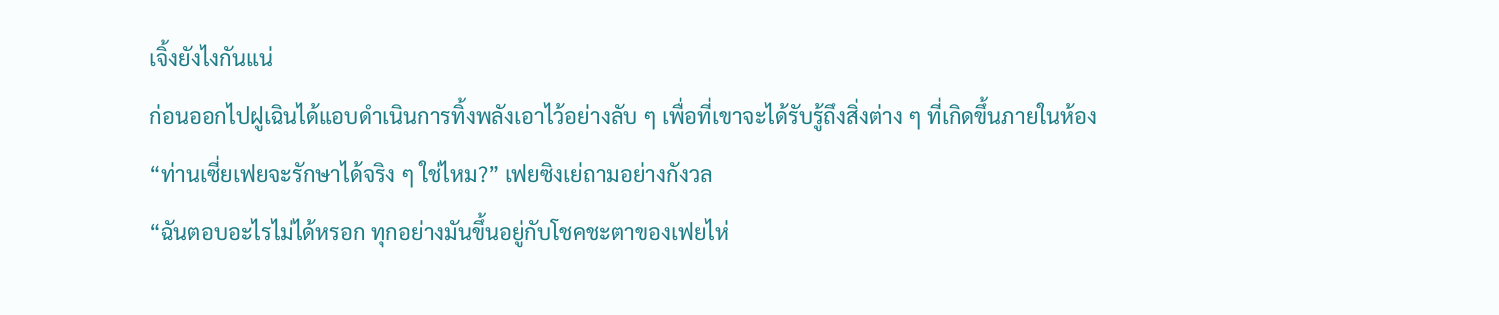เจิ้งยังไงกันแน่
ก่อนออกไปฝูเฉินได้แอบดำเนินการทิ้งพลังเอาไว้อย่างลับ ๆ เพื่อที่เขาจะได้รับรู้ถึงสิ่งต่าง ๆ ที่เกิดขึ้นภายในห้อง
“ท่านเซี่ยเฟยจะรักษาได้จริง ๆ ใช่ไหม?” เฟยซิงเย่ถามอย่างกังวล
“ฉันตอบอะไรไม่ได้หรอก ทุกอย่างมันขึ้นอยู่กับโชคชะตาของเฟยไห่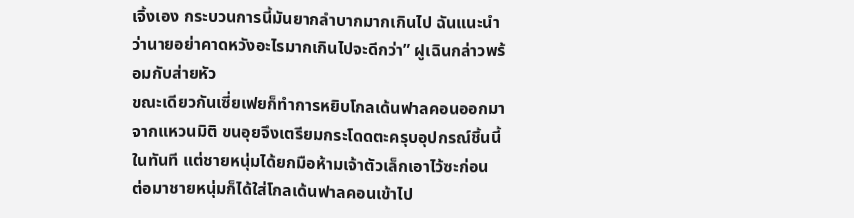เจิ้งเอง กระบวนการนี้มันยากลำบากมากเกินไป ฉันแนะนำว่านายอย่าคาดหวังอะไรมากเกินไปจะดีกว่า” ฝูเฉินกล่าวพร้อมกับส่ายหัว
ขณะเดียวกันเซี่ยเฟยก็ทำการหยิบโกลเด้นฟาลคอนออกมาจากแหวนมิติ ขนอุยจึงเตรียมกระโดดตะครุบอุปกรณ์ชิ้นนี้ในทันที แต่ชายหนุ่มได้ยกมือห้ามเจ้าตัวเล็กเอาไว้ซะก่อน
ต่อมาชายหนุ่มก็ได้ใส่โกลเด้นฟาลคอนเข้าไป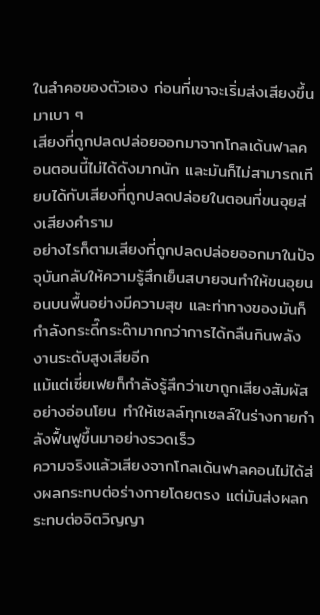ในลำคอของตัวเอง ก่อนที่เขาจะเริ่มส่งเสียงขึ้นมาเบา ๆ
เสียงที่ถูกปลดปล่อยออกมาจากโกลเด้นฟาลคอนตอนนี้ไม่ได้ดังมากนัก และมันก็ไม่สามารถเทียบได้กับเสียงที่ถูกปลดปล่อยในตอนที่ขนอุยส่งเสียงคำราม
อย่างไรก็ตามเสียงที่ถูกปลดปล่อยออกมาในปัจจุบันกลับให้ความรู้สึกเย็นสบายจนทำให้ขนอุยนอนบนพื้นอย่างมีความสุข และท่าทางของมันก็กำลังกระดี๊กระด๊ามากกว่าการได้กลืนกินพลังงานระดับสูงเสียอีก
แม้แต่เซี่ยเฟยก็กำลังรู้สึกว่าเขาถูกเสียงสัมผัสอย่างอ่อนโยน ทำให้เซลล์ทุกเซลล์ในร่างกายกำลังฟื้นฟูขึ้นมาอย่างรวดเร็ว
ความจริงแล้วเสียงจากโกลเด้นฟาลคอนไม่ได้ส่งผลกระทบต่อร่างกายโดยตรง แต่มันส่งผลกระทบต่อจิตวิญญา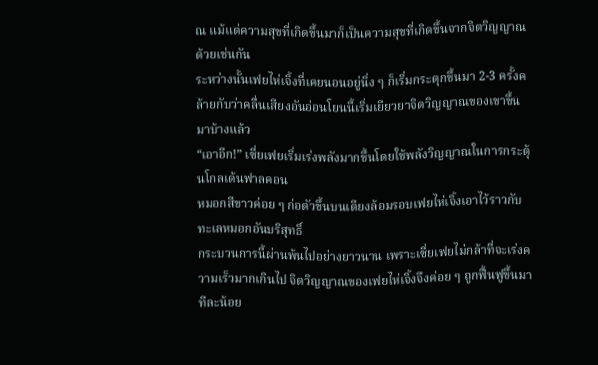ณ แม้แต่ความสุขที่เกิดขึ้นมาก็เป็นความสุขที่เกิดขึ้นจากจิตวิญญาณด้วยเช่นกัน
ระหว่างนั้นเฟยไห่เจิ้งที่เคยนอนอยู่นิ่ง ๆ ก็เริ่มกระตุกขึ้นมา 2-3 ครั้งคล้ายกับว่าคลื่นเสียงอันอ่อนโยนนี้เริ่มเยียวยาจิตวิญญาณของเขาขึ้นมาบ้างแล้ว
“เอาอีก!” เซี่ยเฟยเริ่มเร่งพลังมากขึ้นโดยใช้พลังวิญญาณในการกระตุ้นโกลเด้นฟาลคอน
หมอกสีขาวค่อย ๆ ก่อตัวขึ้นบนเตียงล้อมรอบเฟยไห่เจิ้งเอาไว้ราวกับทะเลหมอกอันบริสุทธิ์
กระบวนการนี้ผ่านพ้นไปอย่างยาวนาน เพราะเซี่ยเฟยไม่กล้าที่จะเร่งความเร็วมากเกินไป จิตวิญญาณของเฟยไห่เจิ้งจึงค่อย ๆ ถูกฟื้นฟูขึ้นมาทีละน้อย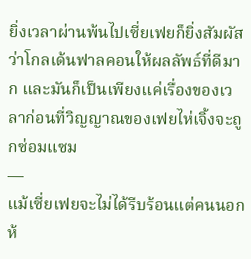ยิ่งเวลาผ่านพ้นไปเซี่ยเฟยก็ยิ่งสัมผัสว่าโกลเด้นฟาลคอนให้ผลลัพธ์ที่ดีมาก และมันก็เป็นเพียงแค่เรื่องของเวลาก่อนที่วิญญาณของเฟยไห่เจิ้งจะถูกซ่อมแซม
—
แม้เซี่ยเฟยจะไม่ได้รีบร้อนแต่คนนอกห้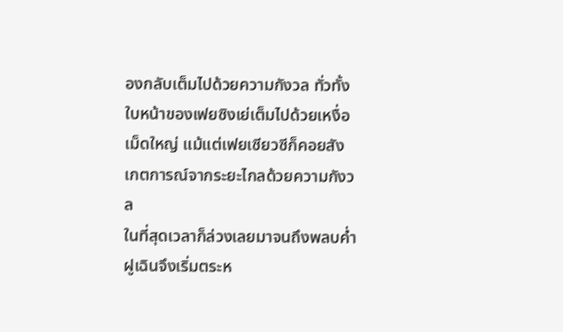องกลับเต็มไปด้วยความกังวล ทั่วทั้งใบหน้าของเฟยซิงเย่เต็มไปด้วยเหงื่อเม็ดใหญ่ แม้แต่เฟยเซียวซีก็คอยสังเกตการณ์จากระยะไกลด้วยความกังวล
ในที่สุดเวลาก็ล่วงเลยมาจนถึงพลบค่ำ ฝูเฉินจึงเริ่มตระห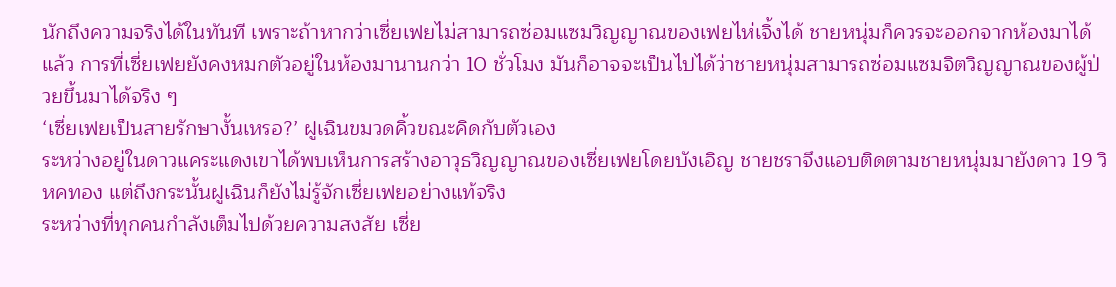นักถึงความจริงได้ในทันที เพราะถ้าหากว่าเซี่ยเฟยไม่สามารถซ่อมแซมวิญญาณของเฟยไห่เจิ้งได้ ชายหนุ่มก็ควรจะออกจากห้องมาได้แล้ว การที่เซี่ยเฟยยังคงหมกตัวอยู่ในห้องมานานกว่า 10 ชั่วโมง มันก็อาจจะเป็นไปได้ว่าชายหนุ่มสามารถซ่อมแซมจิตวิญญาณของผู้ป่วยขึ้นมาได้จริง ๆ
‘เซี่ยเฟยเป็นสายรักษางั้นเหรอ?’ ฝูเฉินขมวดคิ้วขณะคิดกับตัวเอง
ระหว่างอยู่ในดาวแคระแดงเขาได้พบเห็นการสร้างอาวุธวิญญาณของเซี่ยเฟยโดยบังเอิญ ชายชราจึงแอบติดตามชายหนุ่มมายังดาว 19 วิหคทอง แต่ถึงกระนั้นฝูเฉินก็ยังไม่รู้จักเซี่ยเฟยอย่างแท้จริง
ระหว่างที่ทุกคนกำลังเต็มไปด้วยความสงสัย เซี่ย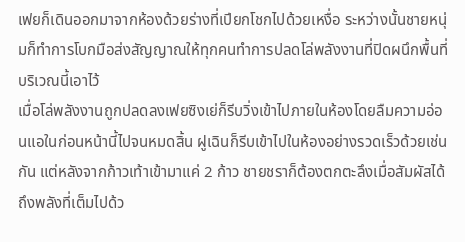เฟยก็เดินออกมาจากห้องด้วยร่างที่เปียกโชกไปด้วยเหงื่อ ระหว่างนั้นชายหนุ่มก็ทำการโบกมือส่งสัญญาณให้ทุกคนทำการปลดโล่พลังงานที่ปิดผนึกพื้นที่บริเวณนี้เอาไว้
เมื่อโล่พลังงานถูกปลดลงเฟยซิงเย่ก็รีบวิ่งเข้าไปภายในห้องโดยลืมความอ่อนแอในก่อนหน้านี้ไปจนหมดสิ้น ฝูเฉินก็รีบเข้าไปในห้องอย่างรวดเร็วด้วยเช่นกัน แต่หลังจากก้าวเท้าเข้ามาแค่ 2 ก้าว ชายชราก็ต้องตกตะลึงเมื่อสัมผัสได้ถึงพลังที่เต็มไปด้ว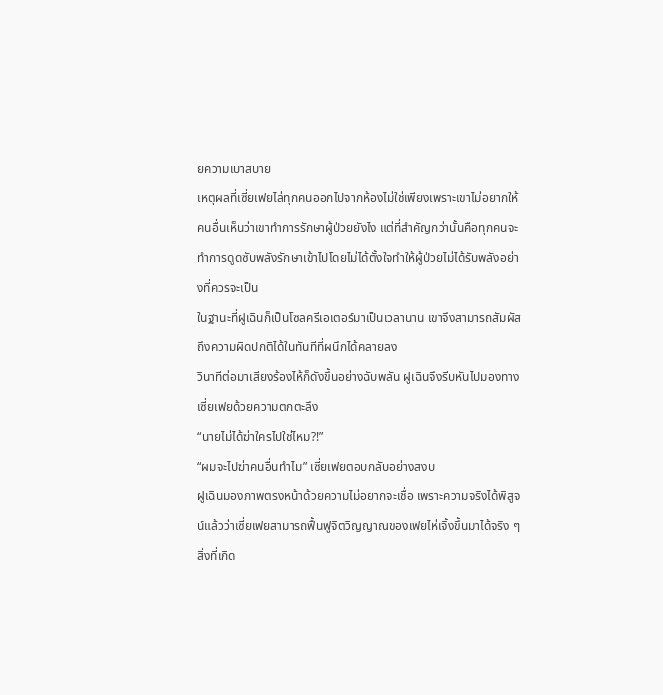ยความเบาสบาย
เหตุผลที่เซี่ยเฟยไล่ทุกคนออกไปจากห้องไม่ใช่เพียงเพราะเขาไม่อยากให้คนอื่นเห็นว่าเขาทำการรักษาผู้ป่วยยังไง แต่ที่สำคัญกว่านั้นคือทุกคนจะทำการดูดซับพลังรักษาเข้าไปโดยไม่ได้ตั้งใจทำให้ผู้ป่วยไม่ได้รับพลังอย่างที่ควรจะเป็น
ในฐานะที่ฝูเฉินก็เป็นโซลครีเอเตอร์มาเป็นเวลานาน เขาจึงสามารถสัมผัสถึงความผิดปกติได้ในทันทีที่ผนึกได้คลายลง
วินาทีต่อมาเสียงร้องไห้ก็ดังขึ้นอย่างฉับพลัน ฝูเฉินจึงรีบหันไปมองทางเซี่ยเฟยด้วยความตกตะลึง
“นายไม่ได้ฆ่าใครไปใช่ไหม?!”
“ผมจะไปฆ่าคนอื่นทำไม” เซี่ยเฟยตอบกลับอย่างสงบ
ฝูเฉินมองภาพตรงหน้าด้วยความไม่อยากจะเชื่อ เพราะความจริงได้พิสูจน์แล้วว่าเซี่ยเฟยสามารถฟื้นฟูจิตวิญญาณของเฟยไห่เจิ้งขึ้นมาได้จริง ๆ
สิ่งที่เกิด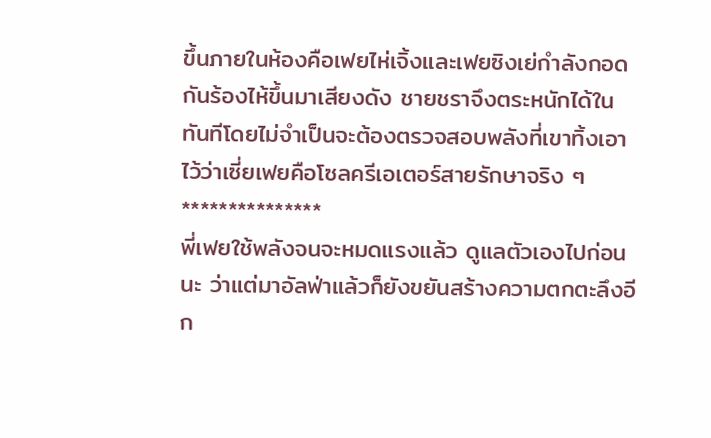ขึ้นภายในห้องคือเฟยไห่เจิ้งและเฟยซิงเย่กำลังกอดกันร้องไห้ขึ้นมาเสียงดัง ชายชราจึงตระหนักได้ในทันทีโดยไม่จำเป็นจะต้องตรวจสอบพลังที่เขาทิ้งเอาไว้ว่าเซี่ยเฟยคือโซลครีเอเตอร์สายรักษาจริง ๆ
***************
พี่เฟยใช้พลังจนจะหมดแรงแล้ว ดูแลตัวเองไปก่อนนะ ว่าแต่มาอัลฟ่าแล้วก็ยังขยันสร้างความตกตะลึงอีก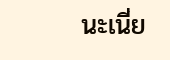นะเนี่ย